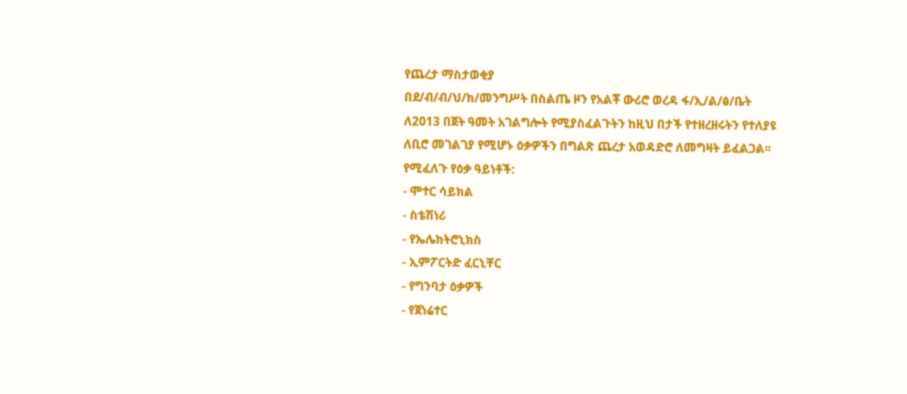የጨረታ ማስታወቂያ
በደ/ብ/ብ/ህ/ክ/መንግሥት በስልጤ ዞን የአልቾ ውሪሮ ወረዳ ፋ/ኢ/ል/ፅ/ቤት ለ2013 በጀት ዓመት አገልግሎት የሚያስፈልጉትን ከዚህ በታች የተዘረዘሩትን የተለያዩ ለቢሮ መገልገያ የሚሆኑ ዕቃዎችን በግልጽ ጨረታ አወዳድሮ ለመግዛት ይፈልጋል፡፡
የሚፈለጉ የዕቃ ዓይነቶች:
- ሞተር ሳይክል
- ስቴሽነሪ
- የኤሌክትሮኒክስ
- ኢምፖርትድ ፈርኒቸር
- የግንባታ ዕቃዎች
- የጀነሬተር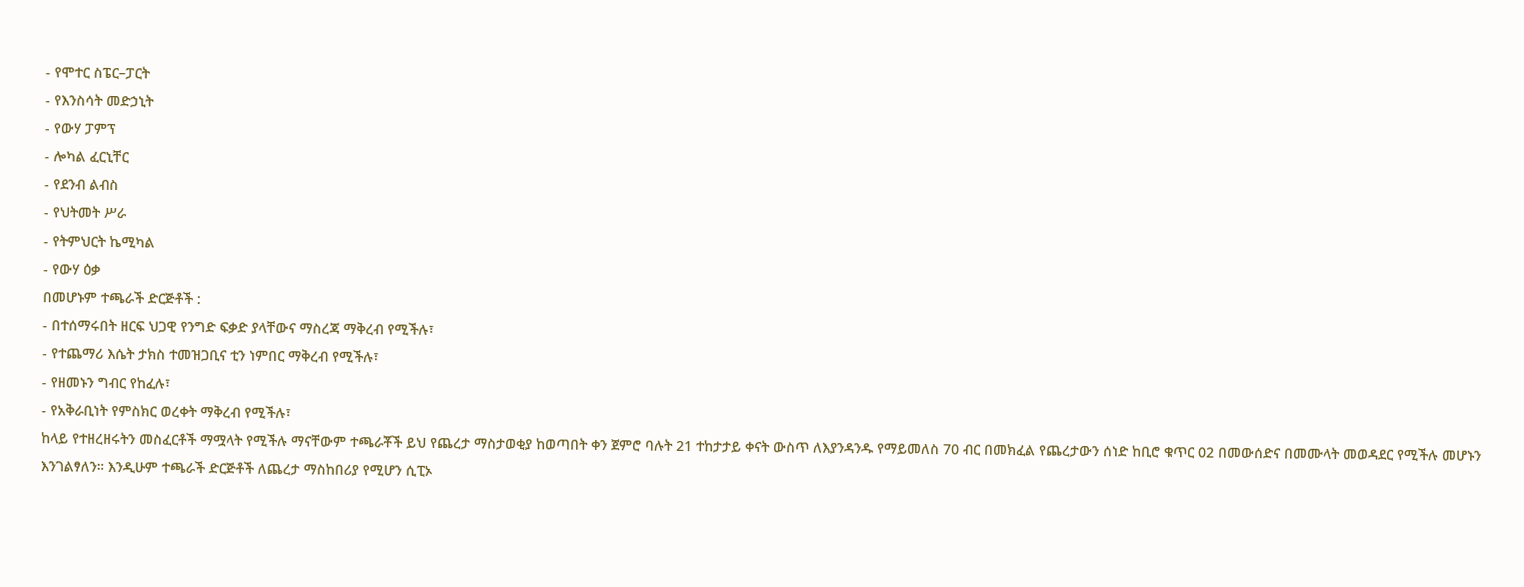- የሞተር ስፔር–ፓርት
- የእንስሳት መድኃኒት
- የውሃ ፓምፕ
- ሎካል ፈርኒቸር
- የደንብ ልብስ
- የህትመት ሥራ
- የትምህርት ኬሚካል
- የውሃ ዕቃ
በመሆኑም ተጫራች ድርጅቶች :
- በተሰማሩበት ዘርፍ ህጋዊ የንግድ ፍቃድ ያላቸውና ማስረጃ ማቅረብ የሚችሉ፣
- የተጨማሪ እሴት ታክስ ተመዝጋቢና ቲን ነምበር ማቅረብ የሚችሉ፣
- የዘመኑን ግብር የከፈሉ፣
- የአቅራቢነት የምስክር ወረቀት ማቅረብ የሚችሉ፣
ከላይ የተዘረዘሩትን መስፈርቶች ማሟላት የሚችሉ ማናቸውም ተጫራቾች ይህ የጨረታ ማስታወቂያ ከወጣበት ቀን ጀምሮ ባሉት 21 ተከታታይ ቀናት ውስጥ ለእያንዳንዱ የማይመለስ 70 ብር በመክፈል የጨረታውን ሰነድ ከቢሮ ቁጥር 02 በመውሰድና በመሙላት መወዳደር የሚችሉ መሆኑን እንገልፃለን። እንዲሁም ተጫራች ድርጅቶች ለጨረታ ማስከበሪያ የሚሆን ሲፒኦ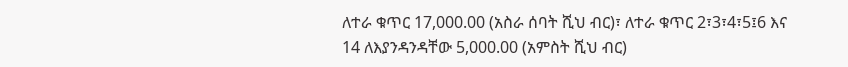ለተራ ቁጥር 17,000.00 (አስራ ሰባት ሺህ ብር)፣ ለተራ ቁጥር 2፣3፣4፣5፤6 እና 14 ለእያንዳንዳቸው 5,000.00 (አምስት ሺህ ብር)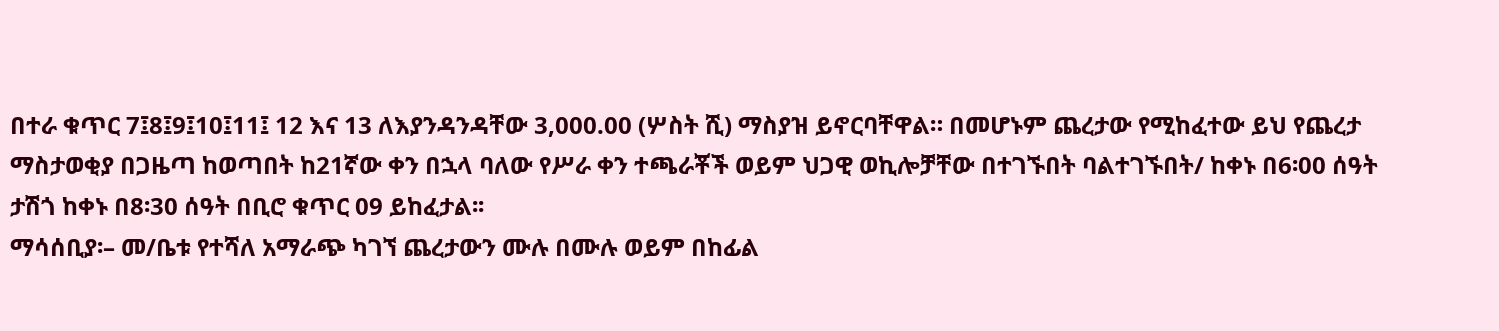በተራ ቁጥር 7፤8፤9፤10፤11፤ 12 እና 13 ለእያንዳንዳቸው 3,000.00 (ሦስት ሺ) ማስያዝ ይኖርባቸዋል። በመሆኑም ጨረታው የሚከፈተው ይህ የጨረታ ማስታወቂያ በጋዜጣ ከወጣበት ከ21ኛው ቀን በኋላ ባለው የሥራ ቀን ተጫራቾች ወይም ህጋዊ ወኪሎቻቸው በተገኙበት ባልተገኙበት/ ከቀኑ በ6፡00 ሰዓት ታሽጎ ከቀኑ በ8፡30 ሰዓት በቢሮ ቁጥር 09 ይከፈታል፡፡
ማሳሰቢያ፡– መ/ቤቱ የተሻለ አማራጭ ካገኘ ጨረታውን ሙሉ በሙሉ ወይም በከፊል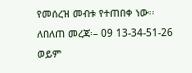የመሰረዝ መብቱ የተጠበቀ ነው፡፡
ለበለጠ መረጃ፡– 09 13-34-51-26 ወይም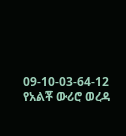09-10-03-64-12
የአልቾ ውሪሮ ወረዳ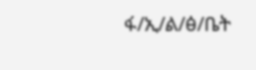ፋ/ኢ/ል/ፅ/ቤት